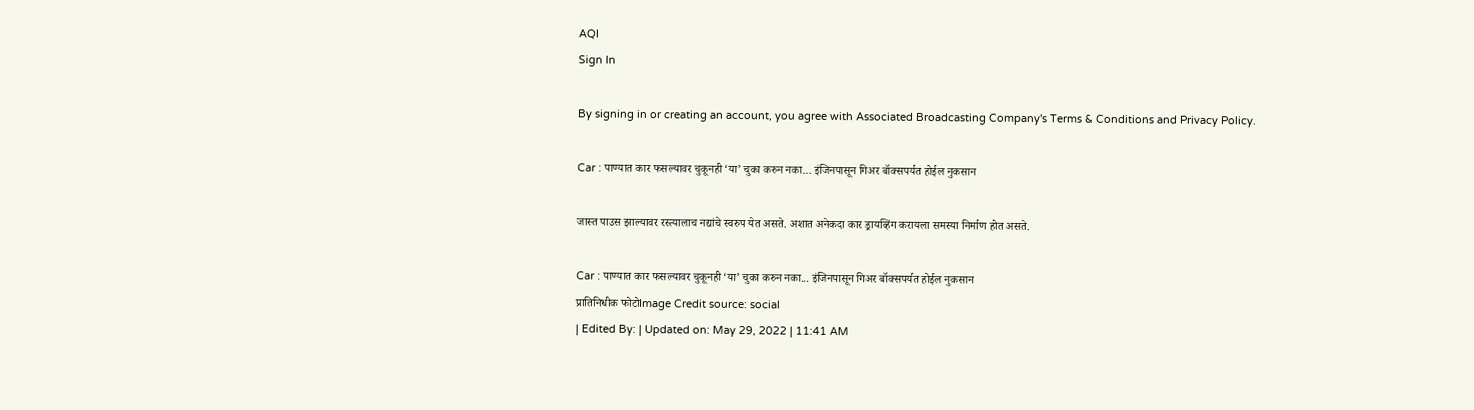AQI
Sign In

By signing in or creating an account, you agree with Associated Broadcasting Company's Terms & Conditions and Privacy Policy.

Car : पाण्यात कार फसल्यावर चुकूनही ‘या’ चुका करुन नका… इंजिनपासून गिअर बॉक्सपर्यत होईल नुकसान

जास्त पाउस झाल्यावर रस्त्यालाच नद्यांचे स्वरुप येत असते. अशात अनेकदा कार ड्रायव्हिंग करायला समस्या निर्माण होत असते.

Car : पाण्यात कार फसल्यावर चुकूनही ‘या’ चुका करुन नका... इंजिनपासून गिअर बॉक्सपर्यत होईल नुकसान
प्रातिनिधीक फोटोImage Credit source: social
| Edited By: | Updated on: May 29, 2022 | 11:41 AM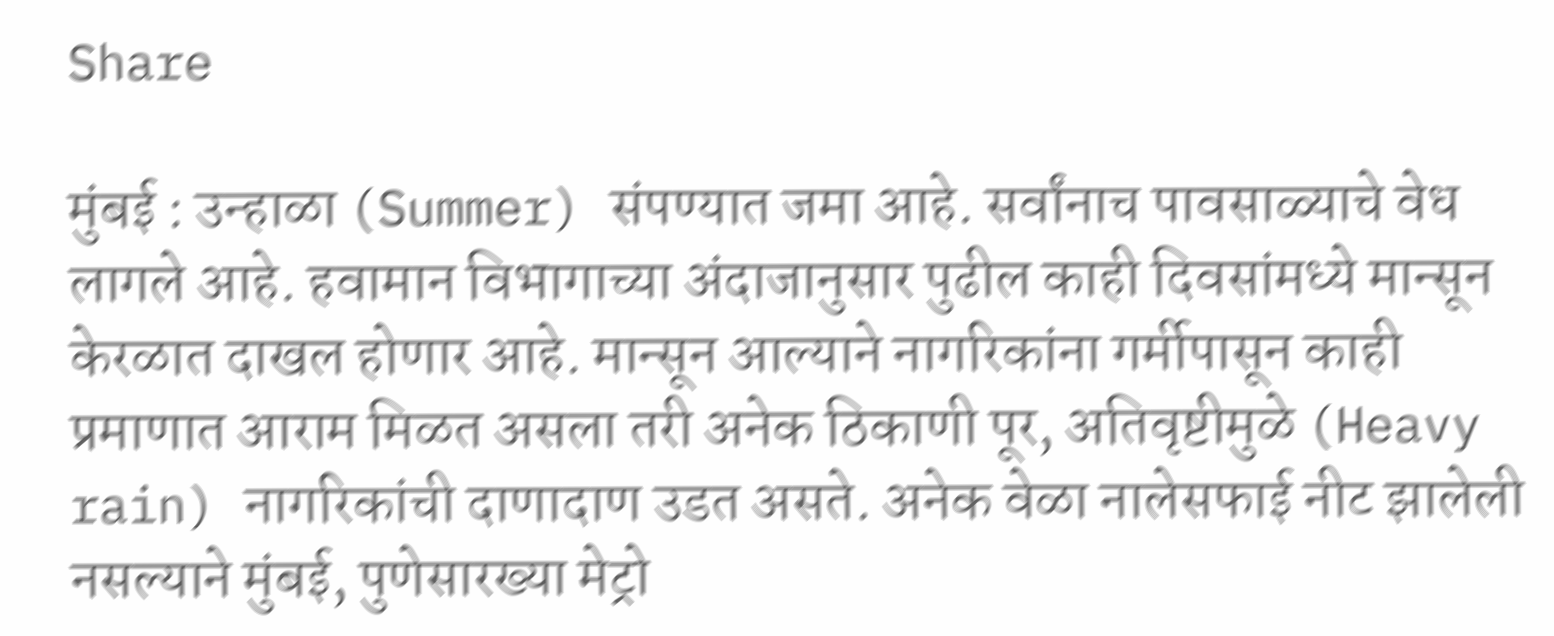Share

मुंबई : उन्हाळा (Summer) संपण्यात जमा आहे. सर्वांनाच पावसाळ्याचे वेध लागले आहे. हवामान विभागाच्या अंदाजानुसार पुढील काही दिवसांमध्ये मान्सून केरळात दाखल होणार आहे. मान्सून आल्याने नागरिकांना गर्मीपासून काही प्रमाणात आराम मिळत असला तरी अनेक ठिकाणी पूर, अतिवृष्टीमुळे (Heavy rain) नागरिकांची दाणादाण उडत असते. अनेक वेळा नालेसफाई नीट झालेली नसल्याने मुंबई, पुणेसारख्या मेट्रो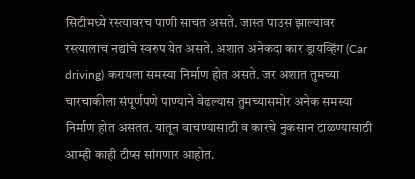सिटीमध्ये रस्त्यावरच पाणी साचत असते. जास्त पाउस झाल्यावर रस्त्यालाच नद्यांचे स्वरुप येत असते. अशात अनेकदा कार ड्रायव्हिंग (Car driving) करायला समस्या निर्माण होत असते. जर अशात तुमच्या चारचाकीला संपूर्णपणे पाण्याने वेढल्यास तुमच्यासमोर अनेक समस्या निर्माण होत असतत. यातून वाचण्यासाठी व कारचे नुकसान टाळण्यासाठी आम्ही काही टीप्स सांगणार आहोत.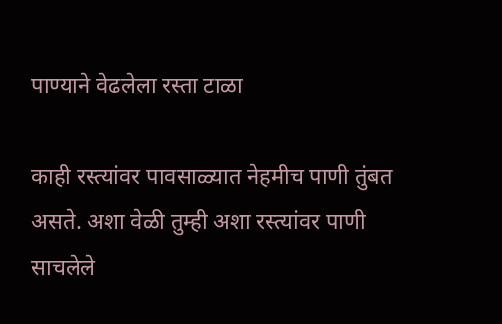पाण्याने वेढलेला रस्ता टाळा

काही रस्त्यांवर पावसाळ्यात नेहमीच पाणी तुंबत असते. अशा वेळी तुम्ही अशा रस्त्यांवर पाणी साचलेले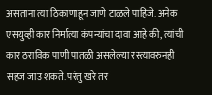असताना त्या ठिकाणाहून जाणे टाळले पाहिजे. अनेक एसयुव्ही कार निर्मात्या कंपन्यांचा दावा आहे की, त्यांची कार ठराविक पाणी पातळी असलेल्या रस्त्यावरुनही सहज जाउ शकते. परंतु खरे तर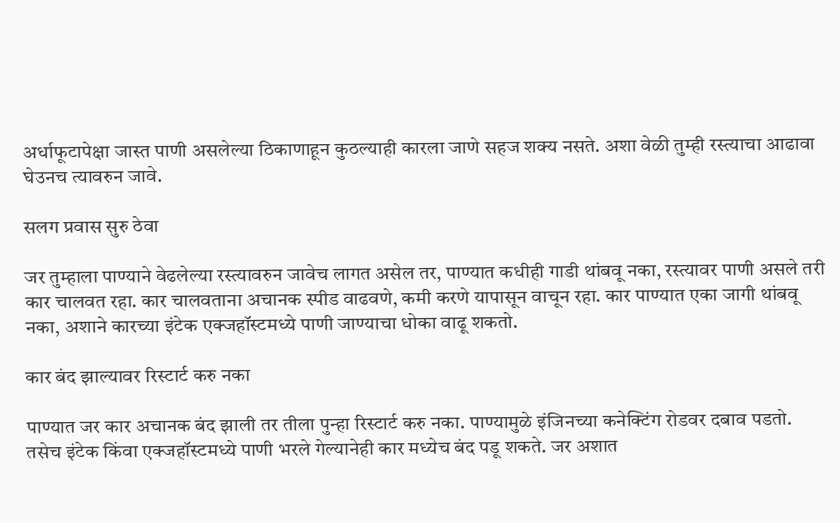अर्धाफूटापेक्षा जास्त पाणी असलेल्या ठिकाणाहून कुठल्याही कारला जाणे सहज शक्य नसते. अशा वेळी तुम्ही रस्त्याचा आढावा घेउनच त्यावरुन जावे.

सलग प्रवास सुरु ठेवा

जर तुम्हाला पाण्याने वेढलेल्या रस्त्यावरुन जावेच लागत असेल तर, पाण्यात कधीही गाडी थांबवू नका, रस्त्यावर पाणी असले तरी कार चालवत रहा. कार चालवताना अचानक स्पीड वाढवणे, कमी करणे यापासून वाचून रहा. कार पाण्यात एका जागी थांबवू नका, अशाने कारच्या इंटेक एक्जहॉस्टमध्ये पाणी जाण्याचा धोका वाढू शकतो.

कार बंद झाल्यावर रिस्टार्ट करु नका

पाण्यात जर कार अचानक बंद झाली तर तीला पुन्हा रिस्टार्ट करु नका. पाण्यामुळे इंजिनच्या कनेक्टिंग रोडवर दबाव पडतो. तसेच इंटेक किंवा एक्जहॉस्टमध्ये पाणी भरले गेल्यानेही कार मध्येच बंद पडू शकते. जर अशात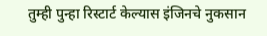तुम्ही पुन्हा रिस्टार्ट केल्यास इंजिनचे नुकसान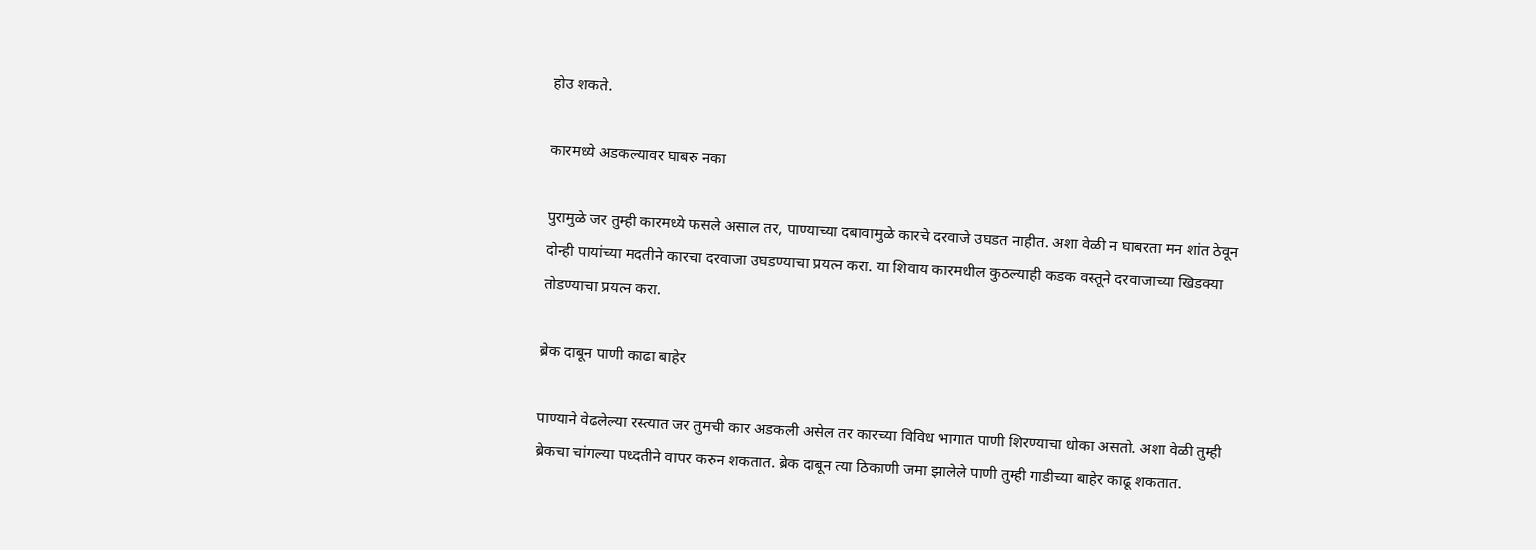होउ शकते.

कारमध्ये अडकल्यावर घाबरु नका

पुरामुळे जर तुम्ही कारमध्ये फसले असाल तर, पाण्याच्या दबावामुळे कारचे दरवाजे उघडत नाहीत. अशा वेळी न घाबरता मन शांत ठेवून दोन्ही पायांच्या मदतीने कारचा दरवाजा उघडण्याचा प्रयत्न करा. या शिवाय कारमधील कुठल्याही कडक वस्तूने दरवाजाच्या खिडक्या तोडण्याचा प्रयत्न करा.

ब्रेक दाबून पाणी काढा बाहेर

पाण्याने वेढलेल्या रस्त्यात जर तुमची कार अडकली असेल तर कारच्या विविध भागात पाणी शिरण्याचा धोका असतो. अशा वेळी तुम्ही ब्रेकचा चांगल्या पध्दतीने वापर करुन शकतात. ब्रेक दाबून त्या ठिकाणी जमा झालेले पाणी तुम्ही गाडीच्या बाहेर काढू शकतात.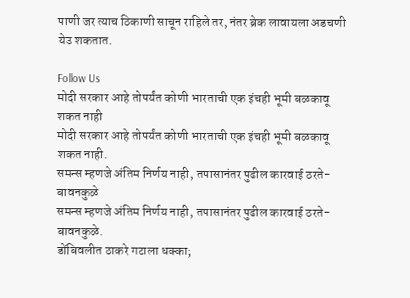पाणी जर त्याच ठिकाणी साचून राहिले तर, नंतर ब्रेक लावायला अडचणी येउ शकतात.

Follow Us
मोदी सरकार आहे तोपर्यंत कोणी भारताची एक इंचही भूमी बळकावू शकत नाही
मोदी सरकार आहे तोपर्यंत कोणी भारताची एक इंचही भूमी बळकावू शकत नाही.
समन्स म्हणजे अंतिम निर्णय नाही, तपासानंतर पुढील कारवाई ठरते- बावनकुळे
समन्स म्हणजे अंतिम निर्णय नाही, तपासानंतर पुढील कारवाई ठरते- बावनकुळे.
डोंबिवलीत ठाकरे गटाला धक्का;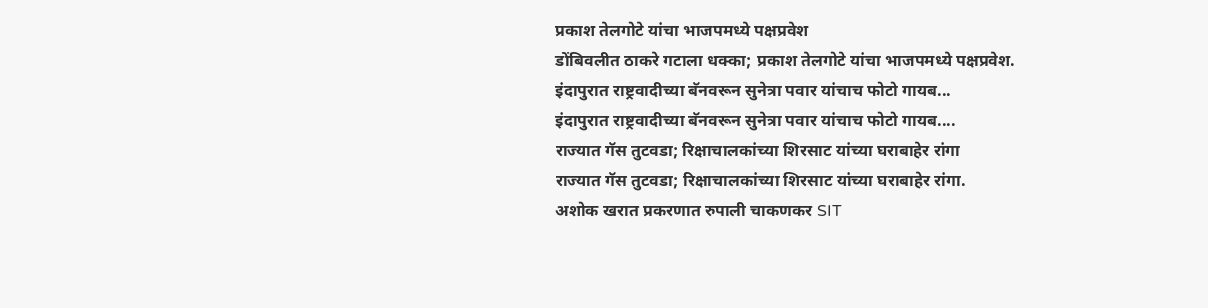प्रकाश तेलगोटे यांचा भाजपमध्ये पक्षप्रवेश
डोंबिवलीत ठाकरे गटाला धक्का; प्रकाश तेलगोटे यांचा भाजपमध्ये पक्षप्रवेश.
इंदापुरात राष्ट्रवादीच्या बॅनवरून सुनेत्रा पवार यांचाच फोटो गायब...
इंदापुरात राष्ट्रवादीच्या बॅनवरून सुनेत्रा पवार यांचाच फोटो गायब....
राज्यात गॅस तुटवडा; रिक्षाचालकांच्या शिरसाट यांच्या घराबाहेर रांगा
राज्यात गॅस तुटवडा; रिक्षाचालकांच्या शिरसाट यांच्या घराबाहेर रांगा.
अशोक खरात प्रकरणात रुपाली चाकणकर SIT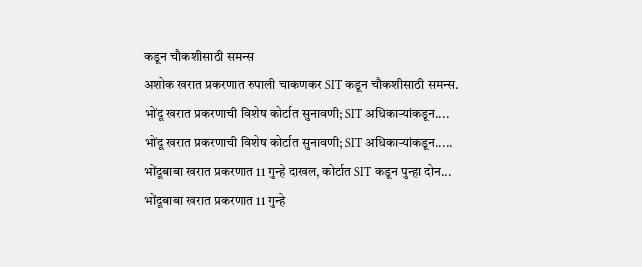कडून चौकशीसाठी समन्स
अशोक खरात प्रकरणात रुपाली चाकणकर SIT कडून चौकशीसाठी समन्स.
भोंदू खरात प्रकरणाची विशेष कोर्टात सुनावणी; SIT अधिकाऱ्यांकडून....
भोंदू खरात प्रकरणाची विशेष कोर्टात सुनावणी; SIT अधिकाऱ्यांकडून.....
भोंदूबाबा खरात प्रकरणात 11 गुन्हे दाखल, कोर्टात SIT कडून पुन्हा दोन...
भोंदूबाबा खरात प्रकरणात 11 गुन्हे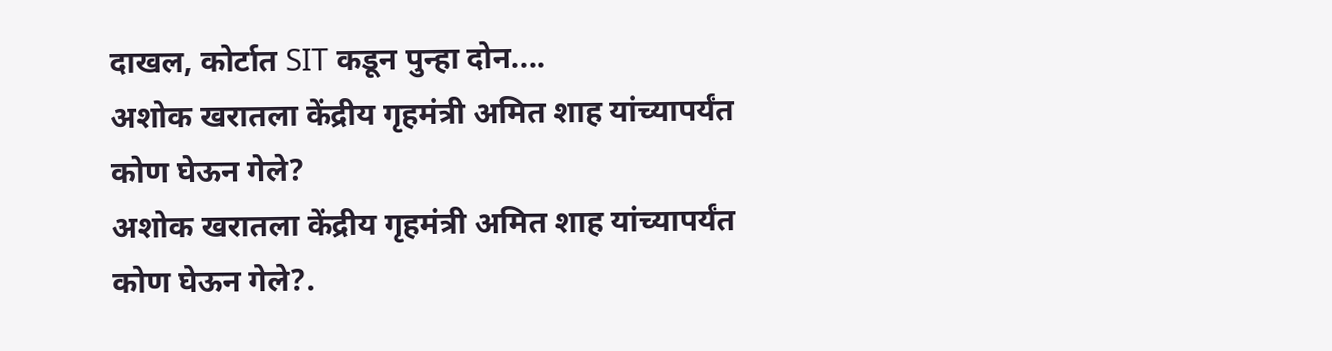दाखल, कोर्टात SIT कडून पुन्हा दोन....
अशोक खरातला केंद्रीय गृहमंत्री अमित शाह यांच्यापर्यंत कोण घेऊन गेले?
अशोक खरातला केंद्रीय गृहमंत्री अमित शाह यांच्यापर्यंत कोण घेऊन गेले?.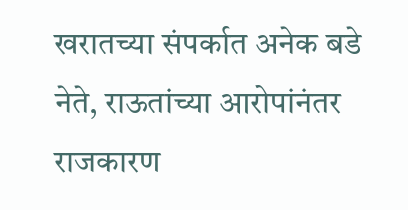खरातच्या संपर्कात अनेक बडे नेते, राऊतांच्या आरोपांनंतर राजकारण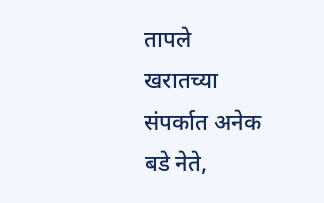तापले
खरातच्या संपर्कात अनेक बडे नेते,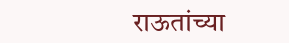राऊतांच्या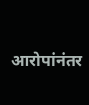आरोपांनंतर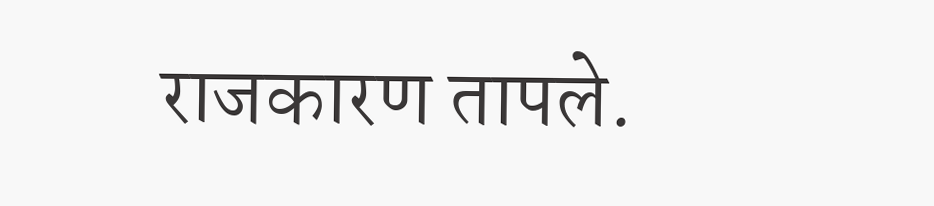राजकारण तापले.